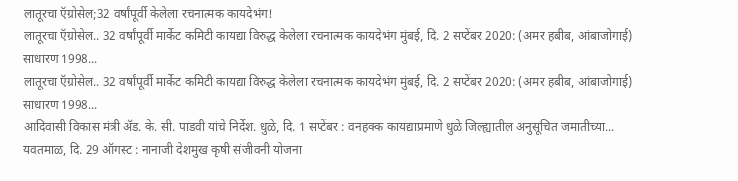लातूरचा ऍग्रोसेल;32 वर्षांपूर्वी केलेला रचनात्मक कायदेभंग!
लातूरचा ऍग्रोसेल.. 32 वर्षांपूर्वी मार्केट कमिटी कायद्या विरुद्ध केलेला रचनात्मक कायदेभंग मुंबई, दि. 2 सप्टेंबर 2020: (अमर हबीब, आंबाजोगाई) साधारण 1998...
लातूरचा ऍग्रोसेल.. 32 वर्षांपूर्वी मार्केट कमिटी कायद्या विरुद्ध केलेला रचनात्मक कायदेभंग मुंबई, दि. 2 सप्टेंबर 2020: (अमर हबीब, आंबाजोगाई) साधारण 1998...
आदिवासी विकास मंत्री ॲड. के. सी. पाडवी यांचे निर्देश. धुळे, दि. 1 सप्टेंबर : वनहक्क कायद्याप्रमाणे धुळे जिल्ह्यातील अनुसूचित जमातीच्या...
यवतमाळ, दि. 29 ऑगस्ट : नानाजी देशमुख कृषी संजीवनी योजना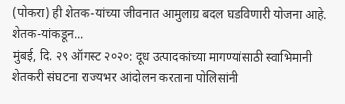(पोकरा) ही शेतक-यांच्या जीवनात आमुलाग्र बदल घडविणारी योजना आहे. शेतक-यांकडून...
मुंबई, दि. २९ ऑगस्ट २०२०: दूध उत्पादकांच्या मागण्यांसाठी स्वाभिमानी शेतकरी संघटना राज्यभर आंदोलन करताना पोलिसांनी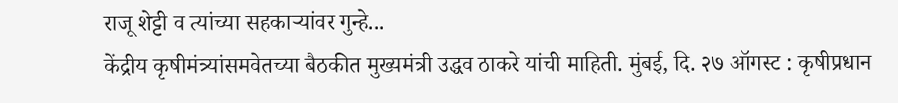राजू शेट्टी व त्यांच्या सहकाऱ्यांवर गुन्हे...
केंद्रीय कृषीमंत्र्यांसमवेतच्या बैठकीत मुख्यमंत्री उद्धव ठाकरे यांची माहिती. मुंबई, दि. २७ ऑगस्ट : कृषीप्रधान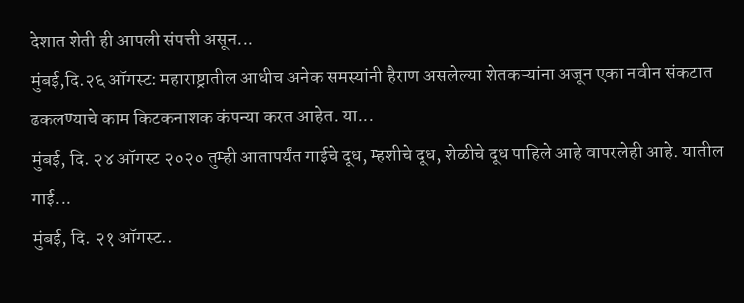देशात शेती ही आपली संपत्ती असून...
मुंबई,दि.२६ ऑगस्ट: महाराष्ट्रातील आधीच अनेक समस्यांनी हैराण असलेल्या शेतकऱ्यांना अजून एका नवीन संकटात ढकलण्याचे काम किटकनाशक कंपन्या करत आहेत. या...
मुंबई, दि. २४ ऑगस्ट २०२० तुम्ही आतापर्यंत गाईचे दूध, म्हशीचे दूध, शेळीचे दूध पाहिले आहे वापरलेही आहे. यातील गाई...
मुंबई, दि. २१ ऑगस्ट..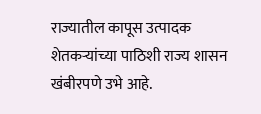राज्यातील कापूस उत्पादक शेतकऱ्यांच्या पाठिशी राज्य शासन खंबीरपणे उभे आहे.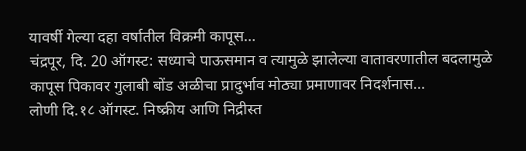यावर्षी गेल्या दहा वर्षातील विक्रमी कापूस...
चंद्रपूर, दि. 20 ऑगस्ट: सध्याचे पाऊसमान व त्यामुळे झालेल्या वातावरणातील बदलामुळे कापूस पिकावर गुलाबी बोंड अळीचा प्रादुर्भाव मोठ्या प्रमाणावर निदर्शनास...
लोणी दि.१८ ऑगस्ट. निष्क्रीय आणि निद्रीस्त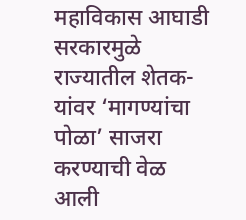महाविकास आघाडी सरकारमुळे राज्यातील शेतक-यांवर ‘मागण्यांचा पोळा’ साजरा करण्याची वेळ आली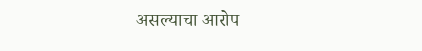असल्याचा आरोप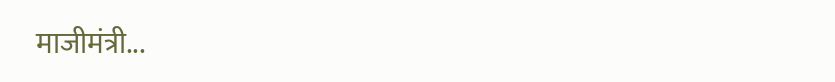माजीमंत्री...